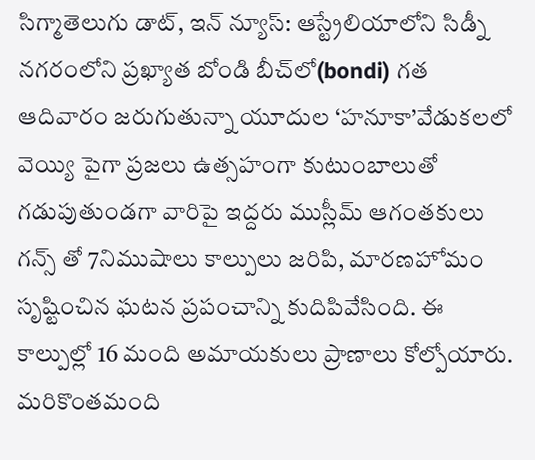సిగ్మాతెలుగు డాట్, ఇన్ న్యూస్: ఆస్ట్రేలియాలోని సిడ్నీ నగరంలోని ప్రఖ్యాత బోండి బీచ్‌లో(bondi) గత ఆదివారం జరుగుతున్నా యూదుల ‘హనూకా’వేడుకలలో వెయ్యి పైగా ప్రజలు ఉత్సహంగా కుటుంబాలుతో గడుపుతుండగా వారిపై ఇద్దరు ముస్లీమ్ ఆగంతకులు గన్స్ తో 7నిముషాలు కాల్పులు జరిపి, మారణహోమం సృష్టించిన ఘటన ప్రపంచాన్ని కుదిపివేసింది. ఈ కాల్పుల్లో 16 మంది అమాయకులు ప్రాణాలు కోల్పోయారు. మరికొంతమంది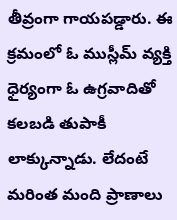తీవ్రంగా గాయపడ్డారు. ఈ క్రమంలో ఓ ముస్లీమ్ వ్యక్తి ధైర్యంగా ఓ ఉగ్రవాదితో కలబడి తుపాకీ లాక్కున్నాడు. లేదంటే మరింత మంది ప్రాణాలు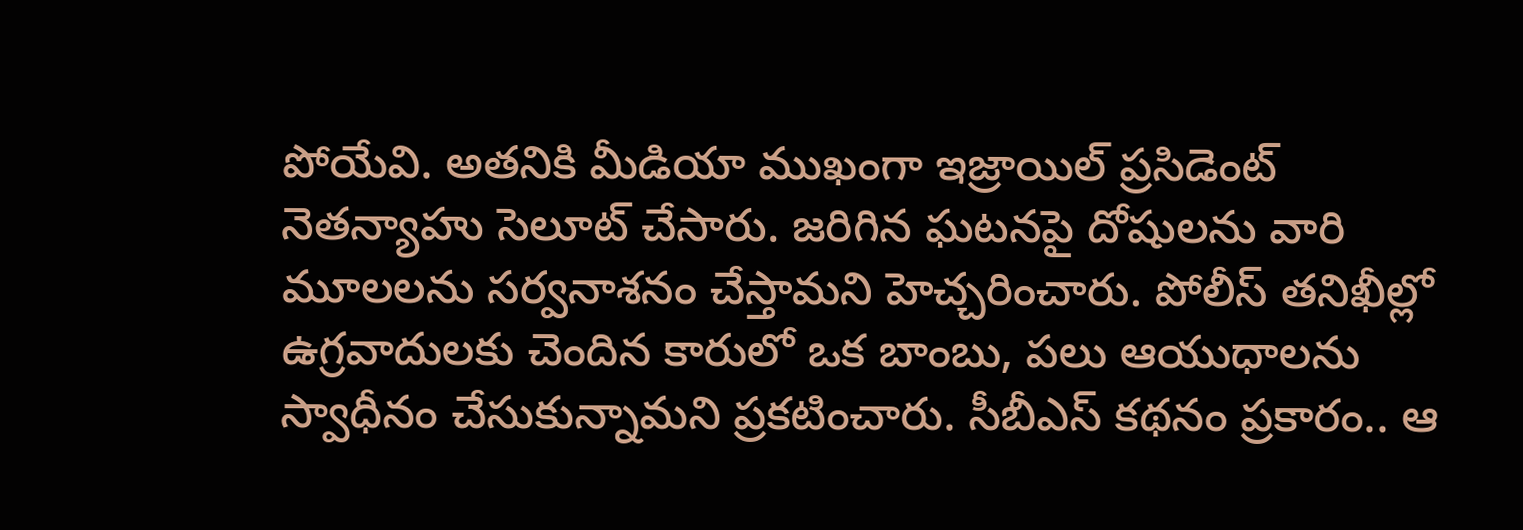పోయేవి. అతనికి మీడియా ముఖంగా ఇజ్రాయిల్ ప్రసిడెంట్ నెతన్యాహు సెలూట్ చేసారు. జరిగిన ఘటనపై దోషులను వారి మూలలను సర్వనాశనం చేస్తామని హెచ్చరించారు. పోలీస్ తనిఖీల్లో ఉగ్రవాదులకు చెందిన కారులో ఒక బాంబు, పలు ఆయుధాలను స్వాధీనం చేసుకున్నామని ప్రకటించారు. సీబీఎస్ కథనం ప్రకారం.. ఆ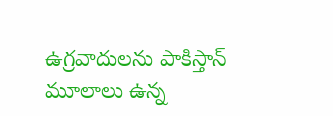ఉగ్రవాదులను పాకిస్తాన్ మూలాలు ఉన్న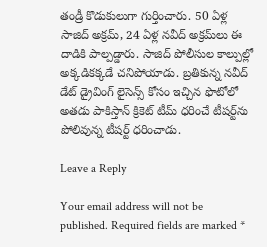తండ్రీ కొడుకులుగా గుర్తించారు. 50 ఏళ్ల సాజిద్ అక్రమ్, 24 ఏళ్ల నవీద్ అక్రమ్‌లు ఈ దాడికి పాల్పడ్డారు. సాజిద్ పోలీసుల కాల్పుల్లో అక్కడికక్కడే చనిపోయాడు. బ్రతికున్న నవీద్ డేట్ డ్రైవింగ్ లైసెన్స్ కోసం ఇచ్చిన ఫొటోలో అతడు పాకిస్తాన్ క్రికెట్ టీమ్ ధరించే టీషర్ట్‌ను పోలివున్న టీషర్ట్ ధరించాడు.

Leave a Reply

Your email address will not be published. Required fields are marked *